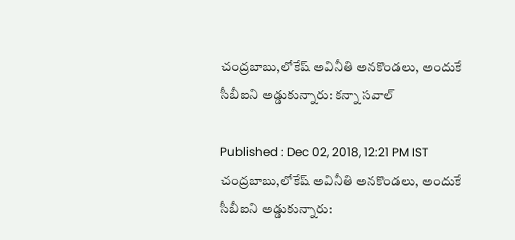చంద్రబాబు,లోకేష్ అవినీతి అనకొండలు, అందుకే సీబీఐని అడ్డుకున్నారు: కన్నా సవాల్

Published : Dec 02, 2018, 12:21 PM IST
చంద్రబాబు,లోకేష్ అవినీతి అనకొండలు, అందుకే సీబీఐని అడ్డుకున్నారు: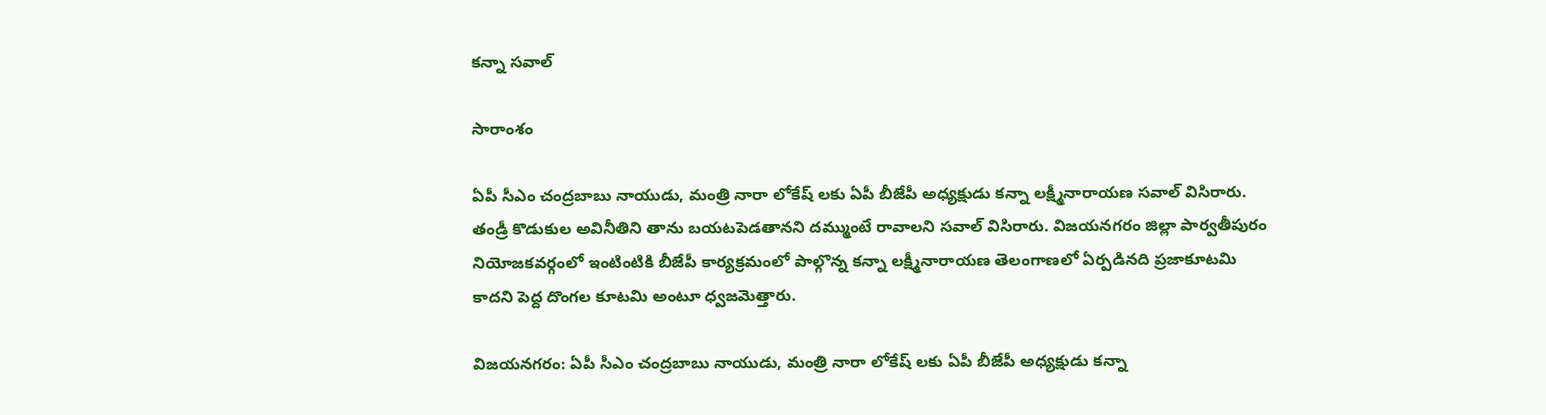కన్నా సవాల్

సారాంశం

ఏపీ సీఎం చంద్రబాబు నాయుడు, మంత్రి నారా లోకేష్ లకు ఏపీ బీజేపీ అధ్యక్షుడు కన్నా లక్ష్మీనారాయణ సవాల్ విసిరారు. తండ్రీ కొడుకుల అవినీతిని తాను బయటపెడతానని దమ్ముంటే రావాలని సవాల్ విసిరారు. విజయనగరం జిల్లా పార్వతీపురం నియోజకవర్గంలో ఇంటింటికి బీజేపీ కార్యక్రమంలో పాల్గొన్న కన్నా లక్ష్మీనారాయణ తెలంగాణలో ఏర్పడినది ప్రజాకూటమి కాదని పెద్ద దొంగల కూటమి అంటూ ధ్వజమెత్తారు.

విజయనగరం: ఏపీ సీఎం చంద్రబాబు నాయుడు, మంత్రి నారా లోకేష్ లకు ఏపీ బీజేపీ అధ్యక్షుడు కన్నా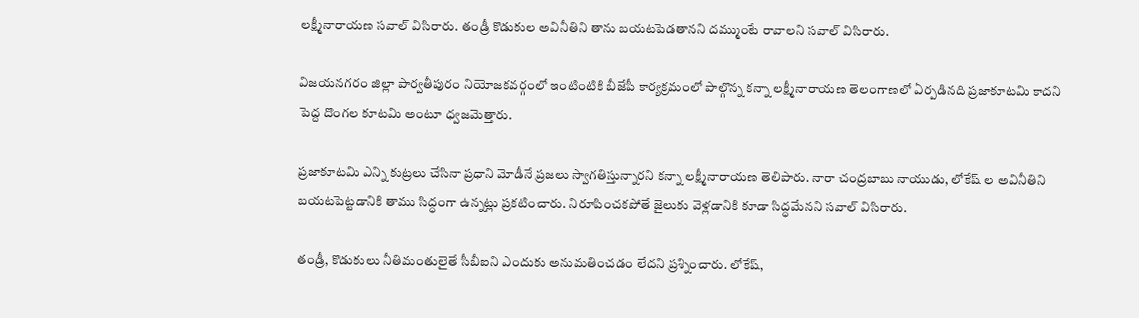లక్ష్మీనారాయణ సవాల్ విసిరారు. తండ్రీ కొడుకుల అవినీతిని తాను బయటపెడతానని దమ్ముంటే రావాలని సవాల్ విసిరారు.

విజయనగరం జిల్లా పార్వతీపురం నియోజకవర్గంలో ఇంటింటికి బీజేపీ కార్యక్రమంలో పాల్గొన్న కన్నా లక్ష్మీనారాయణ తెలంగాణలో ఏర్పడినది ప్రజాకూటమి కాదని పెద్ద దొంగల కూటమి అంటూ ధ్వజమెత్తారు.

ప్రజాకూటమి ఎన్ని కుట్రలు చేసినా ప్రధాని మోడీనే ప్రజలు స్వాగతిస్తున్నారని కన్నా లక్ష్మీనారాయణ తెలిపారు. నారా చంద్రబాబు నాయుడు, లోకేష్ ల అవినీతిని బయటపెట్టడానికి తాము సిద్ధంగా ఉన్నట్లు ప్రకటించారు. నిరూపించకపోతే జైలుకు వెళ్లడానికి కూడా సిద్ధమేనని సవాల్ విసిరారు.

తండ్రీ, కొడుకులు నీతిమంతులైతే సీబీఐని ఎందుకు అనుమతించడం లేదని ప్రశ్నించారు. లోకేష్,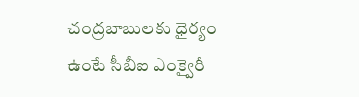చంద్రబాబులకు ధైర్యం ఉంటే సీబీఐ ఎంక్వైరీ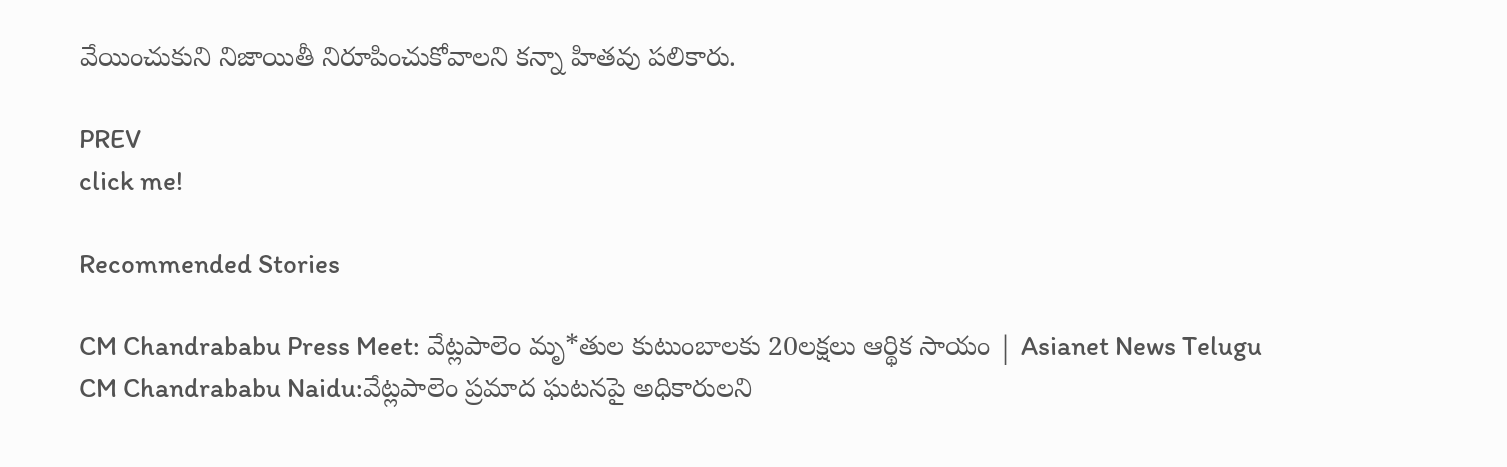వేయించుకుని నిజాయితీ నిరూపించుకోవాలని కన్నా హితవు పలికారు.

PREV
click me!

Recommended Stories

CM Chandrababu Press Meet: వేట్లపాలెం మృ*తుల కుటుంబాలకు 20లక్షలు ఆర్థిక సాయం | Asianet News Telugu
CM Chandrababu Naidu:వేట్లపాలెం ప్రమాద ఘటనపై అధికారులని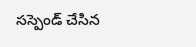సస్పెండ్ చేసిన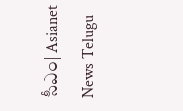సీఎం| Asianet News Telugu